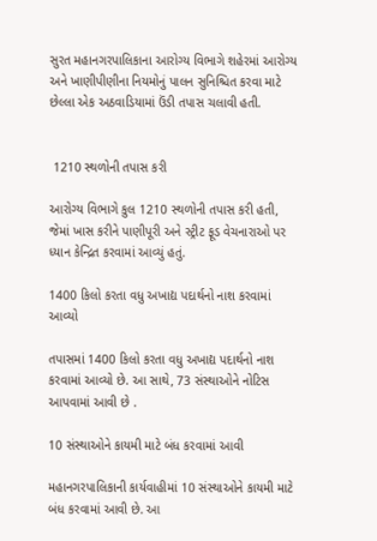સુરત મહાનગરપાલિકાના આરોગ્ય વિભાગે શહેરમાં આરોગ્ય અને ખાણીપીણીના નિયમોનું પાલન સુનિશ્ચિત કરવા માટે છેલ્લા એક અઠવાડિયામાં ઉંડી તપાસ ચલાવી હતી.


 1210 સ્થળોની તપાસ કરી

આરોગ્ય વિભાગે કુલ 1210 સ્થળોની તપાસ કરી હતી, જેમાં ખાસ કરીને પાણીપૂરી અને સ્ટ્રીટ ફૂડ વેચનારાઓ પર ધ્યાન કેન્દ્રિત કરવામાં આવ્યું હતું.

1400 કિલો કરતા વધુ અખાદ્ય પદાર્થનો નાશ કરવામાં આવ્યો

તપાસમાં 1400 કિલો કરતા વધુ અખાદ્ય પદાર્થનો નાશ કરવામાં આવ્યો છે. આ સાથે, 73 સંસ્થાઓને નોટિસ આપવામાં આવી છે .

10 સંસ્થાઓને કાયમી માટે બંધ કરવામાં આવી

મહાનગરપાલિકાની કાર્યવાહીમાં 10 સંસ્થાઓને કાયમી માટે બંધ કરવામાં આવી છે. આ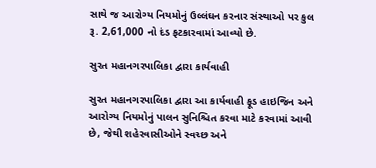સાથે જ આરોગ્ય નિયમોનું ઉલ્લંઘન કરનાર સંસ્થાઓ પર કુલ રૂ. 2,61,000 નો દંડ ફટકારવામાં આવ્યો છે.

સુરત મહાનગરપાલિકા દ્વારા કાર્યવાહી

સુરત મહાનગરપાલિકા દ્વારા આ કાર્યવાહી ફૂડ હાઇજિન અને આરોગ્ય નિયમોનું પાલન સુનિશ્ચિત કરવા માટે કરવામાં આવી છે, જેથી શહેરવાસીઓને સ્વચ્છ અને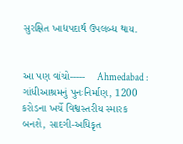સુરક્ષિત ખાદ્યપદાર્થ ઉપલબ્ધ થાય.


આ પણ વાંચો-----    Ahmedabad : ગાંધીઆશ્રમનું પુનઃનિર્માણ, 1200 કરોડના ખર્ચે વિશ્વસ્તરીય સ્મારક બનશે, સાદગી-અધિકૃત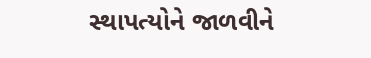સ્થાપત્યોને જાળવીને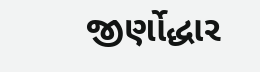જીર્ણોદ્ધાર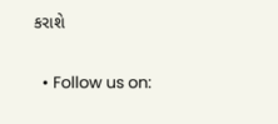કરાશે

  • Follow us on: